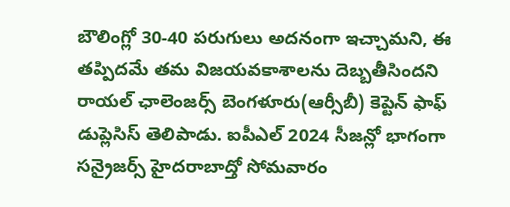బౌలింగ్లో 30-40 పరుగులు అదనంగా ఇచ్చామని, ఈ తప్పిదమే తమ విజయవకాశాలను దెబ్బతీసిందని రాయల్ ఛాలెంజర్స్ బెంగళూరు(ఆర్సీబీ) కెప్టెన్ ఫాఫ్ డుప్లెసిస్ తెలిపాడు. ఐపీఎల్ 2024 సీజన్లో భాగంగా సన్రైజర్స్ హైదరాబాద్తో సోమవారం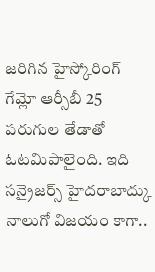జరిగిన హైస్కోరింగ్ గేమ్లో ఆర్సీబీ 25 పరుగుల తేడాతో ఓటమిపాలైంది. ఇది సన్రైజర్స్ హైదరాబాద్కు నాలుగో విజయం కాగా..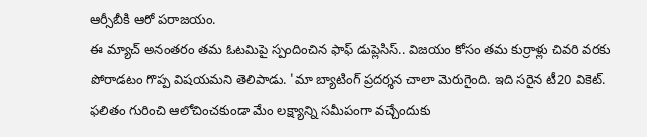ఆర్సీబీకి ఆరో పరాజయం.
ఈ మ్యాచ్ అనంతరం తమ ఓటమిపై స్పందించిన ఫాఫ్ డుప్లెసిస్.. విజయం కోసం తమ కుర్రాళ్లు చివరి వరకు పోరాడటం గొప్ప విషయమని తెలిపాడు. 'మా బ్యాటింగ్ ప్రదర్శన చాలా మెరుగైంది. ఇది సరైన టీ20 వికెట్. ఫలితం గురించి ఆలోచించకుండా మేం లక్ష్యాన్ని సమీపంగా వచ్చేందుకు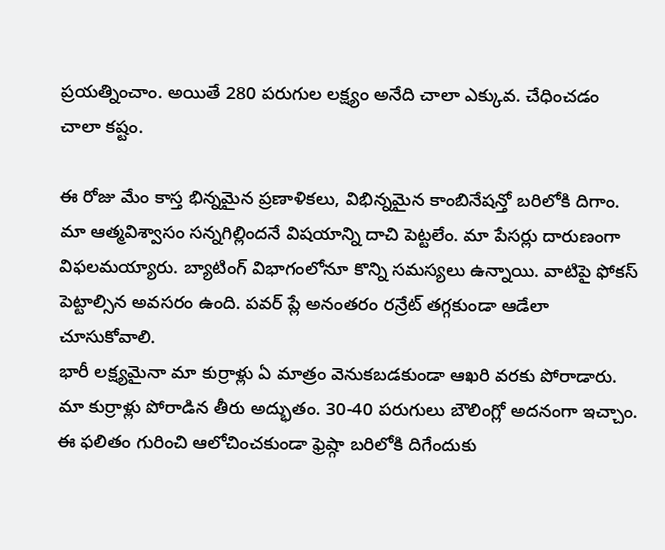ప్రయత్నించాం. అయితే 280 పరుగుల లక్ష్యం అనేది చాలా ఎక్కువ. చేధించడం చాలా కష్టం.

ఈ రోజు మేం కాస్త భిన్నమైన ప్రణాళికలు, విభిన్నమైన కాంబినేషన్తో బరిలోకి దిగాం. మా ఆత్మవిశ్వాసం సన్నగిల్లిందనే విషయాన్ని దాచి పెట్టలేం. మా పేసర్లు దారుణంగా విఫలమయ్యారు. బ్యాటింగ్ విభాగంలోనూ కొన్ని సమస్యలు ఉన్నాయి. వాటిపై ఫోకస్ పెట్టాల్సిన అవసరం ఉంది. పవర్ ప్లే అనంతరం రన్రేట్ తగ్గకుండా ఆడేలా చూసుకోవాలి.
భారీ లక్ష్యమైనా మా కుర్రాళ్లు ఏ మాత్రం వెనుకబడకుండా ఆఖరి వరకు పోరాడారు. మా కుర్రాళ్లు పోరాడిన తీరు అద్భుతం. 30-40 పరుగులు బౌలింగ్లో అదనంగా ఇచ్చాం. ఈ ఫలితం గురించి ఆలోచించకుండా ఫ్రెష్గా బరిలోకి దిగేందుకు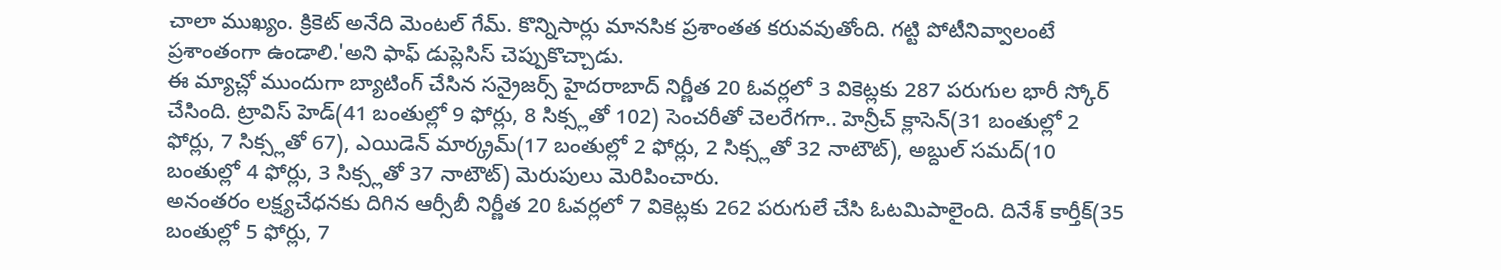చాలా ముఖ్యం. క్రికెట్ అనేది మెంటల్ గేమ్. కొన్నిసార్లు మానసిక ప్రశాంతత కరువవుతోంది. గట్టి పోటీనివ్వాలంటే ప్రశాంతంగా ఉండాలి.'అని ఫాఫ్ డుప్లెసిస్ చెప్పుకొచ్చాడు.
ఈ మ్యాచ్లో ముందుగా బ్యాటింగ్ చేసిన సన్రైజర్స్ హైదరాబాద్ నిర్ణీత 20 ఓవర్లలో 3 వికెట్లకు 287 పరుగుల భారీ స్కోర్ చేసింది. ట్రావిస్ హెడ్(41 బంతుల్లో 9 ఫోర్లు, 8 సిక్స్లతో 102) సెంచరీతో చెలరేగగా.. హెన్రీచ్ క్లాసెన్(31 బంతుల్లో 2 ఫోర్లు, 7 సిక్స్లతో 67), ఎయిడెన్ మార్క్రమ్(17 బంతుల్లో 2 ఫోర్లు, 2 సిక్స్లతో 32 నాటౌట్), అబ్దుల్ సమద్(10 బంతుల్లో 4 ఫోర్లు, 3 సిక్స్లతో 37 నాటౌట్) మెరుపులు మెరిపించారు.
అనంతరం లక్ష్యచేధనకు దిగిన ఆర్సీబీ నిర్ణీత 20 ఓవర్లలో 7 వికెట్లకు 262 పరుగులే చేసి ఓటమిపాలైంది. దినేశ్ కార్తీక్(35 బంతుల్లో 5 ఫోర్లు, 7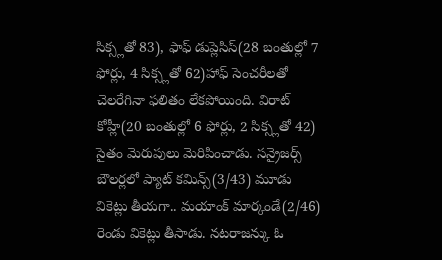సిక్స్లతో 83), ఫాఫ్ డుప్లెసిస్(28 బంతుల్లో 7 ఫోర్లు, 4 సిక్స్లతో 62)హాఫ్ సెంచరీలతో చెలరేగినా ఫలితం లేకపోయింది. విరాట్ కోహ్లీ(20 బంతుల్లో 6 ఫోర్లు, 2 సిక్స్లతో 42) సైతం మెరుపులు మెరిపించాడు. సన్రైజర్స్ బౌలర్లలో ప్యాట్ కమిన్స్(3/43) మూడు వికెట్లు తీయగా.. మయాంక్ మార్కండే(2/46) రెండు వికెట్లు తీసాడు. నటరాజన్కు ఓ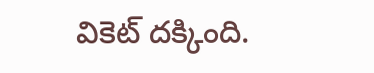వికెట్ దక్కింది.